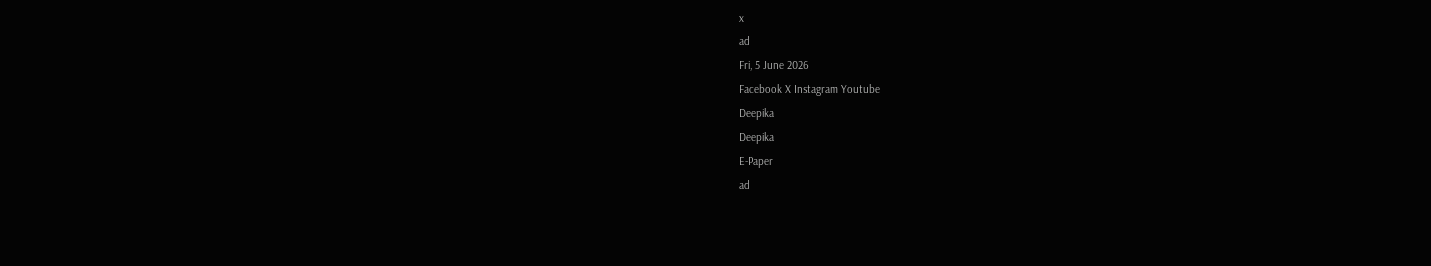x
ad
Fri, 5 June 2026
Facebook X Instagram Youtube
Deepika
Deepika
E-Paper
ad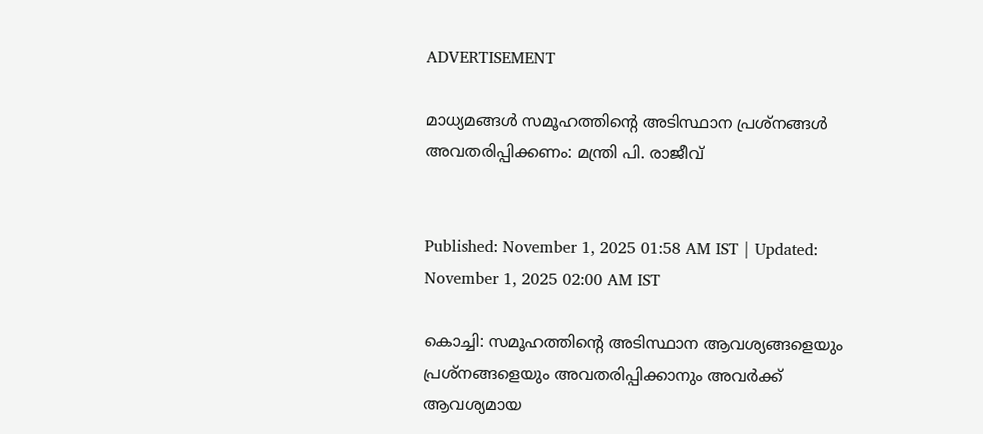ADVERTISEMENT

മാധ്യമങ്ങൾ സമൂഹത്തിന്‍റെ അടിസ്ഥാന പ്രശ്നങ്ങൾ അവതരിപ്പിക്കണം: മന്ത്രി പി. രാജീവ്


Published: November 1, 2025 01:58 AM IST | Updated: November 1, 2025 02:00 AM IST

കൊച്ചി: സമൂഹത്തിന്‍റെ അടിസ്ഥാന ആവശ്യങ്ങളെയും പ്രശ്നങ്ങളെയും അവതരിപ്പിക്കാനും അവർക്ക് ആവശ്യമായ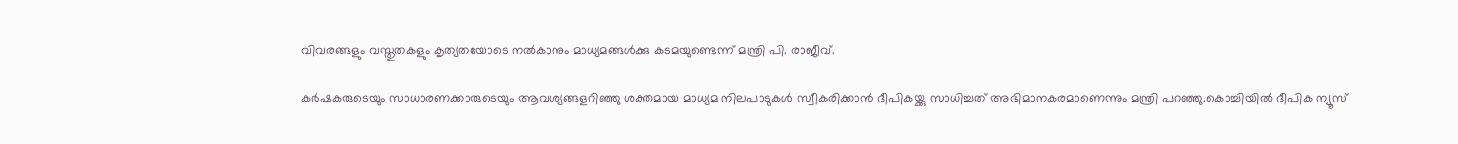വിവരങ്ങളും വസ്തുതകളും കൃത്യതയോടെ നൽ‌കാനും മാധ്യമങ്ങൾക്കു കടമയുണ്ടെന്ന് മന്ത്രി പി. രാജീവ്.

കർഷകരുടെയും സാധാരണക്കാരുടെയും ആവശ്യങ്ങളറിഞ്ഞു ശക്തമായ മാധ്യമ നിലപാടുകൾ സ്വീകരിക്കാൻ ദീപികയ്ക്കു സാധിച്ചത് അഭിമാനകരമാണെന്നും മന്ത്രി പറഞ്ഞു.കൊച്ചിയിൽ ദീപിക ന്യൂസ്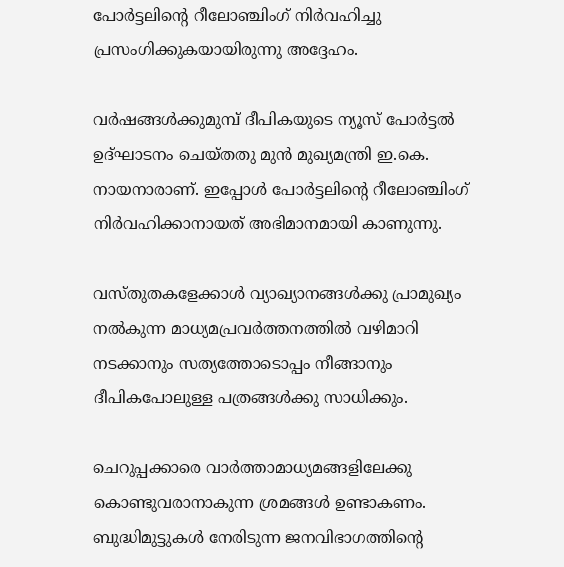പോർട്ടലിന്‍റെ റീലോഞ്ചിംഗ് നിർവഹിച്ചു പ്രസംഗിക്കുകയായിരുന്നു അദ്ദേഹം.

വർഷങ്ങൾക്കുമുമ്പ് ദീപികയുടെ ന്യൂസ് പോർട്ടൽ ഉദ്ഘാടനം ചെയ്തതു മുൻ മുഖ്യമന്ത്രി ഇ.കെ. നായനാരാണ്. ഇപ്പോൾ പോർട്ടലിന്‍റെ റീലോഞ്ചിംഗ് നിർവഹിക്കാനായത് അഭിമാനമായി കാണുന്നു.

വസ്തുതകളേക്കാൾ വ്യാഖ്യാനങ്ങൾക്കു പ്രാമുഖ്യം നൽകുന്ന മാധ്യമപ്രവർത്തനത്തിൽ വഴിമാറി നടക്കാനും സത്യത്തോടൊപ്പം നീങ്ങാനും ദീപികപോലുള്ള പത്രങ്ങൾക്കു സാധിക്കും.

ചെറുപ്പക്കാരെ വാർത്താമാധ്യമങ്ങളിലേക്കു കൊണ്ടുവരാനാകുന്ന ശ്രമങ്ങൾ ഉണ്ടാകണം. ബുദ്ധിമുട്ടുകൾ നേരിടുന്ന ജനവിഭാഗത്തിന്‍റെ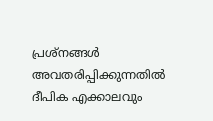പ്രശ്നങ്ങൾ അവതരിപ്പിക്കുന്നതിൽ ദീപിക എക്കാലവും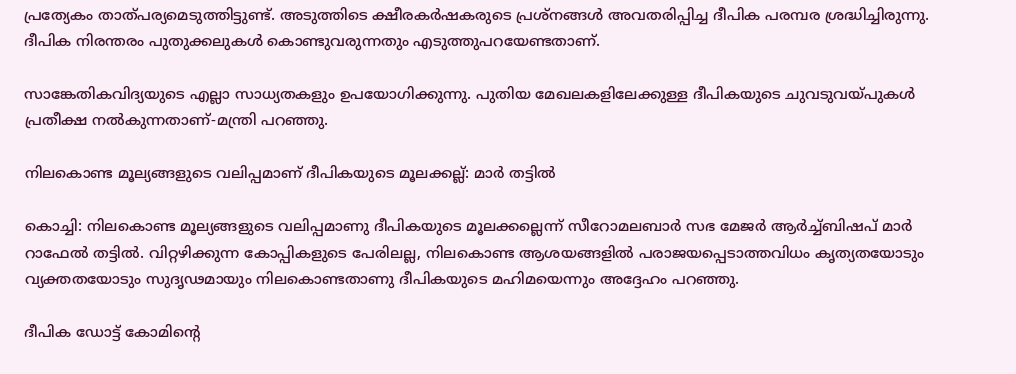പ്രത്യേകം താത്പര്യമെടുത്തിട്ടുണ്ട്. അടുത്തിടെ ക്ഷീരകർഷകരുടെ പ്രശ്നങ്ങൾ അവതരിപ്പിച്ച ദീപിക പരമ്പര ശ്രദ്ധിച്ചിരുന്നു. ദീപിക നിരന്തരം പുതുക്കലുകൾ കൊണ്ടുവരുന്നതും എടുത്തുപറയേണ്ടതാണ്.

സാങ്കേതികവിദ്യയുടെ എല്ലാ സാധ്യതകളും ഉപയോഗിക്കുന്നു. പുതിയ മേഖലകളിലേക്കുള്ള ദീപികയുടെ ചുവടുവയ്പുകൾ പ്രതീക്ഷ നൽകുന്നതാണ്-മന്ത്രി പറഞ്ഞു.

നിലകൊണ്ട മൂല്യങ്ങളുടെ വലിപ്പമാണ് ദീപികയുടെ മൂലക്കല്ല്: മാർ തട്ടിൽ

കൊച്ചി: നിലകൊണ്ട മൂല്യങ്ങളുടെ വലിപ്പമാണു ദീപികയുടെ മൂലക്കല്ലെന്ന് സീറോമലബാർ സഭ മേജർ ആർച്ച്ബിഷപ് മാർ റാഫേൽ തട്ടിൽ. വിറ്റഴിക്കുന്ന കോപ്പികളുടെ പേരിലല്ല, നിലകൊണ്ട ആശയങ്ങളിൽ പരാജയപ്പെടാത്തവിധം കൃത്യതയോടും വ്യക്തതയോടും സുദൃഢമായും നിലകൊണ്ടതാണു ദീപികയുടെ മഹിമയെന്നും അദ്ദേഹം പറഞ്ഞു.

ദീപിക ഡോട്ട് കോമിന്‍റെ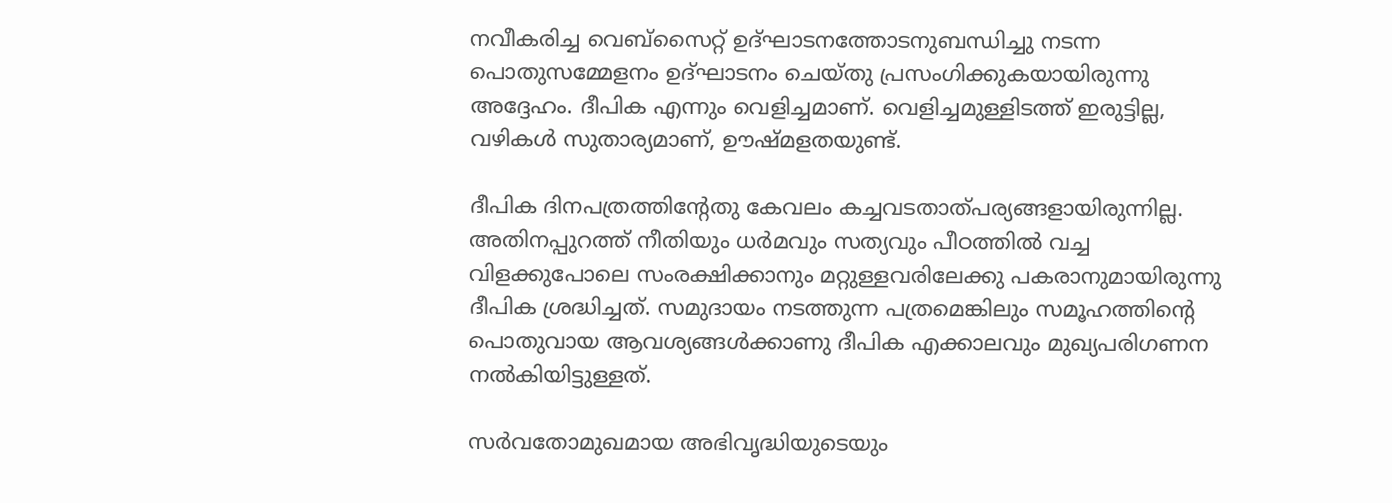നവീകരിച്ച വെബ്സൈറ്റ് ഉദ്ഘാടനത്തോടനുബന്ധിച്ചു നടന്ന പൊതുസമ്മേളനം ഉദ്ഘാടനം ചെയ്തു പ്രസംഗിക്കുകയായിരുന്നു അദ്ദേഹം. ദീപിക എന്നും വെളിച്ചമാണ്. വെളിച്ചമുള്ളിടത്ത് ഇരുട്ടില്ല, വഴികൾ സുതാര്യമാണ്, ഊഷ്മളതയുണ്ട്.

ദീപിക ദിനപത്രത്തിന്‍റേതു കേവലം കച്ചവടതാത്പര്യങ്ങളായിരുന്നില്ല. അതിനപ്പുറത്ത് നീതിയും ധർമവും സത്യവും പീഠത്തിൽ വച്ച വിളക്കുപോലെ സംരക്ഷിക്കാനും മറ്റുള്ളവരിലേക്കു പകരാനുമായിരുന്നു ദീപിക ശ്രദ്ധിച്ചത്. സമുദായം നടത്തുന്ന പത്രമെങ്കിലും സമൂഹത്തിന്‍റെ പൊതുവായ ആവശ്യങ്ങൾക്കാണു ദീപിക എക്കാലവും മുഖ്യപരിഗണന നൽകിയിട്ടുള്ളത്.

സർവതോമുഖമായ അഭിവൃദ്ധിയുടെയും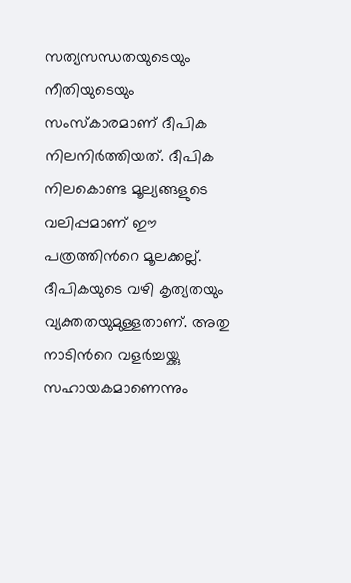സത്യസന്ധതയുടെയും നീതിയുടെയും സംസ്കാരമാണ് ദീപിക നിലനിർത്തിയത്. ദീപിക നിലകൊണ്ട മൂല്യങ്ങളുടെ വലിപ്പമാണ് ഈ പത്രത്തിന്‍റെ മൂലക്കല്ല്. ദീപികയുടെ വഴി കൃത്യതയും വ്യക്തതയുമുള്ളതാണ്. അതു നാടിന്‍റെ വളർച്ചയ്ക്കു സഹായകമാണെന്നും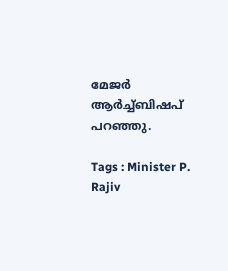മേജർ ആർച്ച്ബിഷപ് പറഞ്ഞു.

Tags : Minister P. Rajiv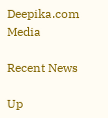Deepika.com Media

Recent News

Up